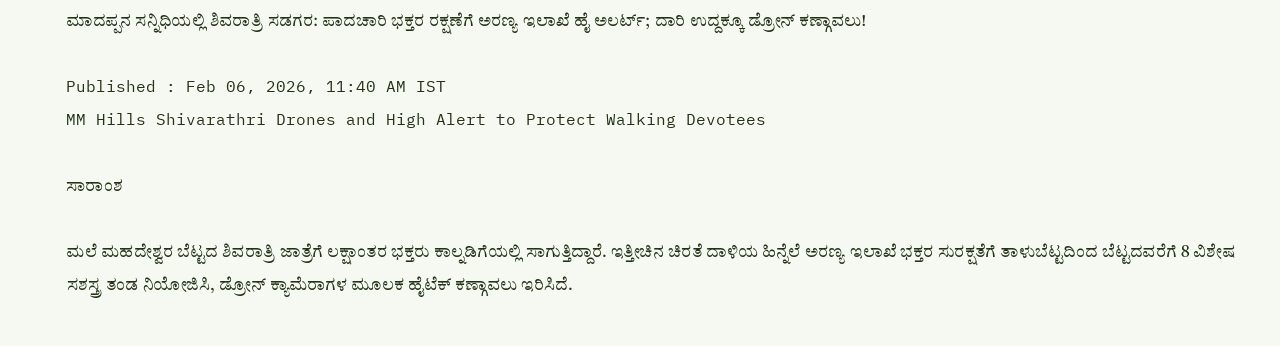ಮಾದಪ್ಪನ ಸನ್ನಿಧಿಯಲ್ಲಿ ಶಿವರಾತ್ರಿ ಸಡಗರ: ಪಾದಚಾರಿ ಭಕ್ತರ ರಕ್ಷಣೆಗೆ ಅರಣ್ಯ ಇಲಾಖೆ ಹೈ ಅಲರ್ಟ್; ದಾರಿ ಉದ್ದಕ್ಕೂ ಡ್ರೋನ್ ಕಣ್ಗಾವಲು!

Published : Feb 06, 2026, 11:40 AM IST
MM Hills Shivarathri Drones and High Alert to Protect Walking Devotees

ಸಾರಾಂಶ

ಮಲೆ ಮಹದೇಶ್ವರ ಬೆಟ್ಟದ ಶಿವರಾತ್ರಿ ಜಾತ್ರೆಗೆ ಲಕ್ಷಾಂತರ ಭಕ್ತರು ಕಾಲ್ನಡಿಗೆಯಲ್ಲಿ ಸಾಗುತ್ತಿದ್ದಾರೆ. ಇತ್ತೀಚಿನ ಚಿರತೆ ದಾಳಿಯ ಹಿನ್ನೆಲೆ ಅರಣ್ಯ ಇಲಾಖೆ ಭಕ್ತರ ಸುರಕ್ಷತೆಗೆ ತಾಳುಬೆಟ್ಟದಿಂದ ಬೆಟ್ಟದವರೆಗೆ 8 ವಿಶೇಷ ಸಶಸ್ತ್ರ ತಂಡ ನಿಯೋಜಿಸಿ, ಡ್ರೋನ್ ಕ್ಯಾಮೆರಾಗಳ ಮೂಲಕ ಹೈಟೆಕ್ ಕಣ್ಗಾವಲು ಇರಿಸಿದೆ.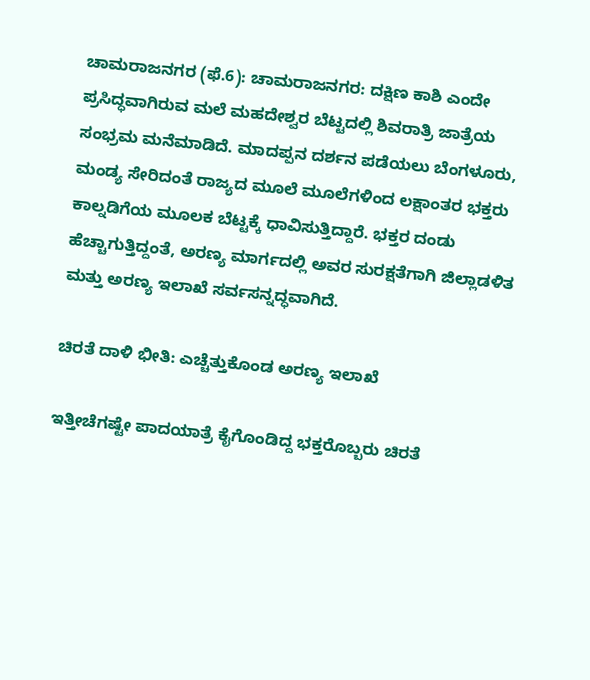ಚಾಮರಾಜನಗರ (ಫೆ.6): ಚಾಮರಾಜನಗರ: ದಕ್ಷಿಣ ಕಾಶಿ ಎಂದೇ ಪ್ರಸಿದ್ಧವಾಗಿರುವ ಮಲೆ ಮಹದೇಶ್ವರ ಬೆಟ್ಟದಲ್ಲಿ ಶಿವರಾತ್ರಿ ಜಾತ್ರೆಯ ಸಂಭ್ರಮ ಮನೆಮಾಡಿದೆ. ಮಾದಪ್ಪನ ದರ್ಶನ ಪಡೆಯಲು ಬೆಂಗಳೂರು, ಮಂಡ್ಯ ಸೇರಿದಂತೆ ರಾಜ್ಯದ ಮೂಲೆ ಮೂಲೆಗಳಿಂದ ಲಕ್ಷಾಂತರ ಭಕ್ತರು ಕಾಲ್ನಡಿಗೆಯ ಮೂಲಕ ಬೆಟ್ಟಕ್ಕೆ ಧಾವಿಸುತ್ತಿದ್ದಾರೆ. ಭಕ್ತರ ದಂಡು ಹೆಚ್ಚಾಗುತ್ತಿದ್ದಂತೆ, ಅರಣ್ಯ ಮಾರ್ಗದಲ್ಲಿ ಅವರ ಸುರಕ್ಷತೆಗಾಗಿ ಜಿಲ್ಲಾಡಳಿತ ಮತ್ತು ಅರಣ್ಯ ಇಲಾಖೆ ಸರ್ವಸನ್ನದ್ಧವಾಗಿದೆ.

ಚಿರತೆ ದಾಳಿ ಭೀತಿ: ಎಚ್ಚೆತ್ತುಕೊಂಡ ಅರಣ್ಯ ಇಲಾಖೆ

ಇತ್ತೀಚೆಗಷ್ಟೇ ಪಾದಯಾತ್ರೆ ಕೈಗೊಂಡಿದ್ದ ಭಕ್ತರೊಬ್ಬರು ಚಿರತೆ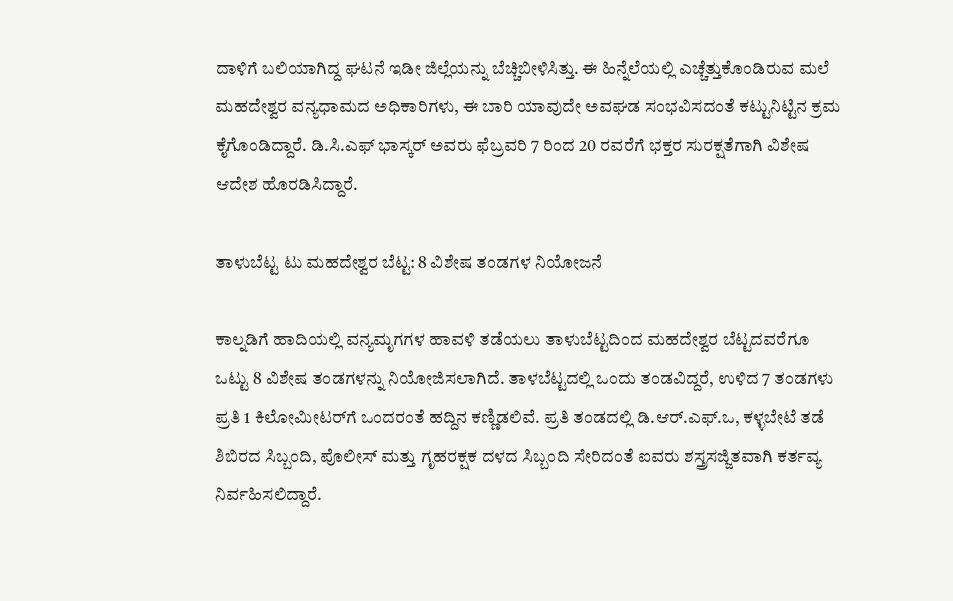ದಾಳಿಗೆ ಬಲಿಯಾಗಿದ್ದ ಘಟನೆ ಇಡೀ ಜಿಲ್ಲೆಯನ್ನು ಬೆಚ್ಚಿಬೀಳಿಸಿತ್ತು. ಈ ಹಿನ್ನೆಲೆಯಲ್ಲಿ ಎಚ್ಚೆತ್ತುಕೊಂಡಿರುವ ಮಲೆ ಮಹದೇಶ್ವರ ವನ್ಯಧಾಮದ ಅಧಿಕಾರಿಗಳು, ಈ ಬಾರಿ ಯಾವುದೇ ಅವಘಡ ಸಂಭವಿಸದಂತೆ ಕಟ್ಟುನಿಟ್ಟಿನ ಕ್ರಮ ಕೈಗೊಂಡಿದ್ದಾರೆ. ಡಿ.ಸಿ.ಎಫ್ ಭಾಸ್ಕರ್ ಅವರು ಫೆಬ್ರವರಿ 7 ರಿಂದ 20 ರವರೆಗೆ ಭಕ್ತರ ಸುರಕ್ಷತೆಗಾಗಿ ವಿಶೇಷ ಆದೇಶ ಹೊರಡಿಸಿದ್ದಾರೆ.

ತಾಳುಬೆಟ್ಟ ಟು ಮಹದೇಶ್ವರ ಬೆಟ್ಟ: 8 ವಿಶೇಷ ತಂಡಗಳ ನಿಯೋಜನೆ

ಕಾಲ್ನಡಿಗೆ ಹಾದಿಯಲ್ಲಿ ವನ್ಯಮೃಗಗಳ ಹಾವಳಿ ತಡೆಯಲು ತಾಳುಬೆಟ್ಟದಿಂದ ಮಹದೇಶ್ವರ ಬೆಟ್ಟದವರೆಗೂ ಒಟ್ಟು 8 ವಿಶೇಷ ತಂಡಗಳನ್ನು ನಿಯೋಜಿಸಲಾಗಿದೆ. ತಾಳಬೆಟ್ಟದಲ್ಲಿ ಒಂದು ತಂಡವಿದ್ದರೆ, ಉಳಿದ 7 ತಂಡಗಳು ಪ್ರತಿ 1 ಕಿಲೋಮೀಟರ್‌ಗೆ ಒಂದರಂತೆ ಹದ್ದಿನ ಕಣ್ಣಿಡಲಿವೆ. ಪ್ರತಿ ತಂಡದಲ್ಲಿ ಡಿ.ಆರ್.ಎಫ್.ಒ, ಕಳ್ಳಬೇಟೆ ತಡೆ ಶಿಬಿರದ ಸಿಬ್ಬಂದಿ, ಪೊಲೀಸ್ ಮತ್ತು ಗೃಹರಕ್ಷಕ ದಳದ ಸಿಬ್ಬಂದಿ ಸೇರಿದಂತೆ ಐವರು ಶಸ್ತ್ರಸಜ್ಜಿತವಾಗಿ ಕರ್ತವ್ಯ ನಿರ್ವಹಿಸಲಿದ್ದಾರೆ.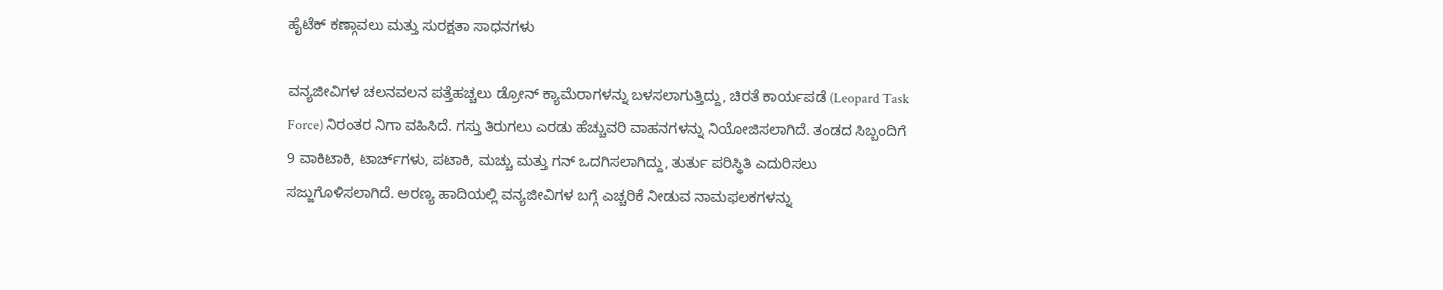ಹೈಟೆಕ್ ಕಣ್ಗಾವಲು ಮತ್ತು ಸುರಕ್ಷತಾ ಸಾಧನಗಳು

ವನ್ಯಜೀವಿಗಳ ಚಲನವಲನ ಪತ್ತೆಹಚ್ಚಲು ಡ್ರೋನ್ ಕ್ಯಾಮೆರಾಗಳನ್ನು ಬಳಸಲಾಗುತ್ತಿದ್ದು, ಚಿರತೆ ಕಾರ್ಯಪಡೆ (Leopard Task Force) ನಿರಂತರ ನಿಗಾ ವಹಿಸಿದೆ. ಗಸ್ತು ತಿರುಗಲು ಎರಡು ಹೆಚ್ಚುವರಿ ವಾಹನಗಳನ್ನು ನಿಯೋಜಿಸಲಾಗಿದೆ. ತಂಡದ ಸಿಬ್ಬಂದಿಗೆ 9 ವಾಕಿಟಾಕಿ, ಟಾರ್ಚ್‌ಗಳು, ಪಟಾಕಿ, ಮಚ್ಚು ಮತ್ತು ಗನ್ ಒದಗಿಸಲಾಗಿದ್ದು, ತುರ್ತು ಪರಿಸ್ಥಿತಿ ಎದುರಿಸಲು ಸಜ್ಜುಗೊಳಿಸಲಾಗಿದೆ. ಅರಣ್ಯ ಹಾದಿಯಲ್ಲಿ ವನ್ಯಜೀವಿಗಳ ಬಗ್ಗೆ ಎಚ್ಚರಿಕೆ ನೀಡುವ ನಾಮಫಲಕಗಳನ್ನು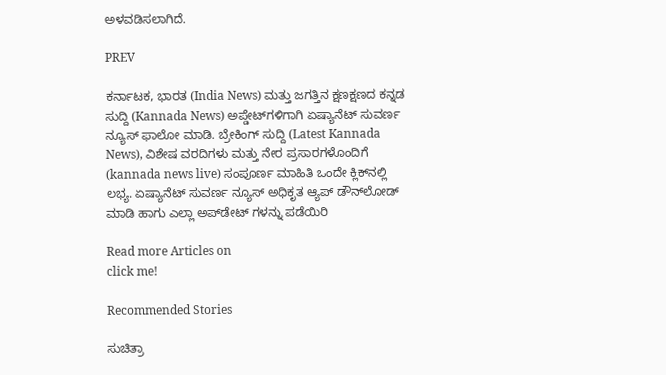ಅಳವಡಿಸಲಾಗಿದೆ.

PREV

ಕರ್ನಾಟಕ, ಭಾರತ (India News) ಮತ್ತು ಜಗತ್ತಿನ ಕ್ಷಣಕ್ಷಣದ ಕನ್ನಡ ಸುದ್ದಿ (Kannada News) ಅಪ್ಡೇಟ್‌ಗಳಿಗಾಗಿ ಏಷ್ಯಾನೆಟ್ ಸುವರ್ಣ ನ್ಯೂಸ್‌ ಫಾಲೋ ಮಾಡಿ. ಬ್ರೇಕಿಂಗ್ ಸುದ್ದಿ (Latest Kannada News), ವಿಶೇಷ ವರದಿಗಳು ಮತ್ತು ನೇರ ಪ್ರಸಾರಗಳೊಂದಿಗೆ (kannada news live) ಸಂಪೂರ್ಣ ಮಾಹಿತಿ ಒಂದೇ ಕ್ಲಿಕ್‌ನಲ್ಲಿ ಲಭ್ಯ. ಏಷ್ಯಾನೆಟ್ ಸುವರ್ಣ ನ್ಯೂಸ್ ಅಧಿಕೃತ ಆ್ಯಪ್ ಡೌನ್‌ಲೋಡ್ ಮಾಡಿ ಹಾಗು ಎಲ್ಲಾ ಅಪ್‌ಡೇಟ್ ಗಳನ್ನು ಪಡೆಯಿರಿ

Read more Articles on
click me!

Recommended Stories

ಸುಚಿತ್ರಾ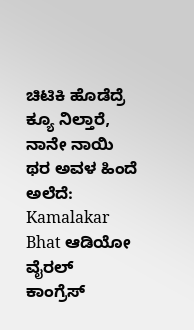ಚಿಟಿಕಿ ಹೊಡೆದ್ರೆ ಕ್ಯೂ ನಿಲ್ತಾರೆ, ನಾನೇ ನಾಯಿ ಥರ ಅವಳ ಹಿಂದೆ ಅಲೆದೆ: Kamalakar Bhat ಆಡಿಯೋ ವೈರಲ್
ಕಾಂಗ್ರೆಸ್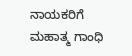ನಾಯಕರಿಗೆ ಮಹಾತ್ಮ ಗಾಂಧಿ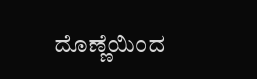ದೊಣ್ಣೆಯಿಂದ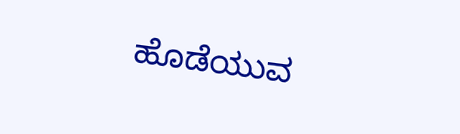ಹೊಡೆಯುವ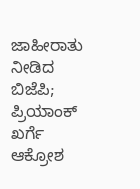ಜಾಹೀರಾತು ನೀಡಿದ ಬಿಜೆಪಿ; ಪ್ರಿಯಾಂಕ್ ಖರ್ಗೆ ಆಕ್ರೋಶ